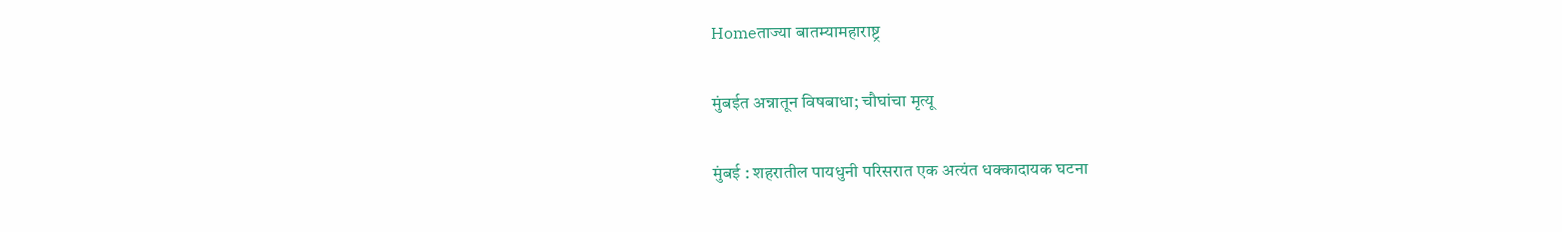Homeताज्या बातम्यामहाराष्ट्र

मुंबईत अन्नातून विषबाधा; चौघांचा मृत्यू

मुंबई : शहरातील पायधुनी परिसरात एक अत्यंत धक्कादायक घटना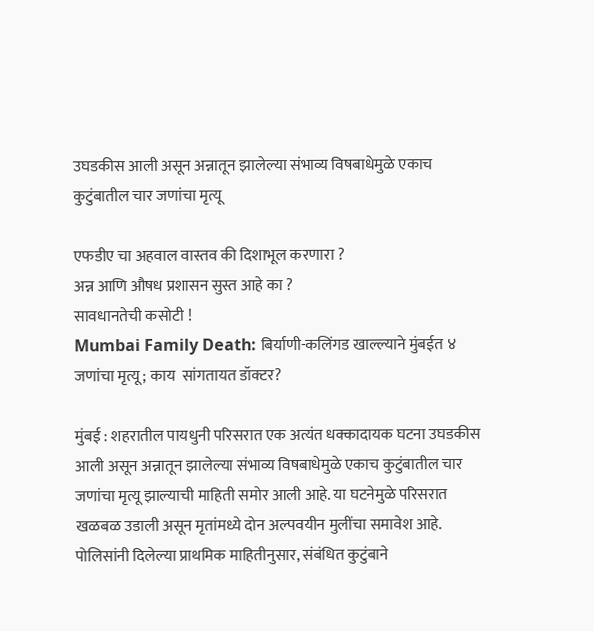उघडकीस आली असून अन्नातून झालेल्या संभाव्य विषबाधेमुळे एकाच कुटुंबातील चार जणांचा मृत्यू

एफडीए चा अहवाल वास्तव की दिशाभूल करणारा ?
अन्न आणि औषध प्रशासन सुस्त आहे का ?
सावधानतेची कसोटी !
Mumbai Family Death: बिर्याणी-कलिंगड खाल्ल्याने मुंबईत ४ जणांचा मृत्यू; काय  सांगतायत डॉक्टर?

मुंबई : शहरातील पायधुनी परिसरात एक अत्यंत धक्कादायक घटना उघडकीस आली असून अन्नातून झालेल्या संभाव्य विषबाधेमुळे एकाच कुटुंबातील चार जणांचा मृत्यू झाल्याची माहिती समोर आली आहे. या घटनेमुळे परिसरात खळबळ उडाली असून मृतांमध्ये दोन अल्पवयीन मुलींचा समावेश आहे.
पोलिसांनी दिलेल्या प्राथमिक माहितीनुसार, संबंधित कुटुंबाने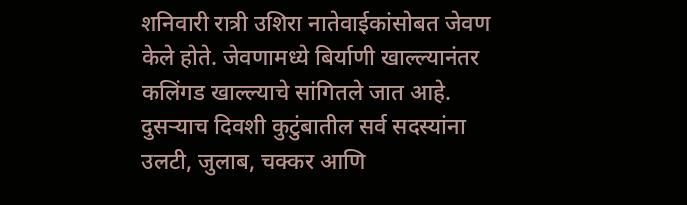शनिवारी रात्री उशिरा नातेवाईकांसोबत जेवण केले होते. जेवणामध्ये बिर्याणी खाल्ल्यानंतर कलिंगड खाल्ल्याचे सांगितले जात आहे. दुसर्‍याच दिवशी कुटुंबातील सर्व सदस्यांना उलटी, जुलाब, चक्कर आणि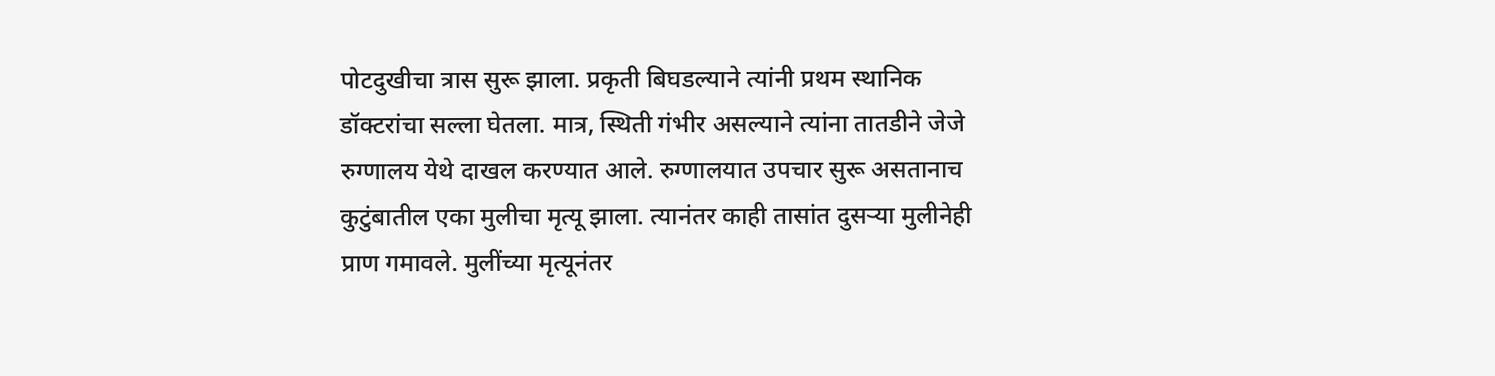पोटदुखीचा त्रास सुरू झाला. प्रकृती बिघडल्याने त्यांनी प्रथम स्थानिक डॉक्टरांचा सल्ला घेतला. मात्र, स्थिती गंभीर असल्याने त्यांना तातडीने जेजे रुग्णालय येथे दाखल करण्यात आले. रुग्णालयात उपचार सुरू असतानाच कुटुंबातील एका मुलीचा मृत्यू झाला. त्यानंतर काही तासांत दुसर्‍या मुलीनेही प्राण गमावले. मुलींच्या मृत्यूनंतर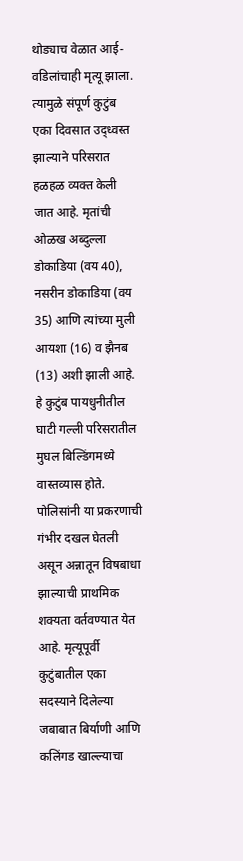थोड्याच वेळात आई-वडिलांचाही मृत्यू झाला. त्यामुळे संपूर्ण कुटुंब एका दिवसात उद्ध्वस्त झाल्याने परिसरात हळहळ व्यक्त केली जात आहे. मृतांची ओळख अब्दुल्ला डोकाडिया (वय 40), नसरीन डोकाडिया (वय 35) आणि त्यांच्या मुली आयशा (16) व झैनब (13) अशी झाली आहे. हे कुटुंब पायधुनीतील घाटी गल्ली परिसरातील मुघल बिल्डिंगमध्ये वास्तव्यास होते. पोलिसांनी या प्रकरणाची गंभीर दखल घेतली असून अन्नातून विषबाधा झाल्याची प्राथमिक शक्यता वर्तवण्यात येत आहे. मृत्यूपूर्वी कुटुंबातील एका सदस्याने दिलेल्या जबाबात बिर्याणी आणि कलिंगड खाल्ल्याचा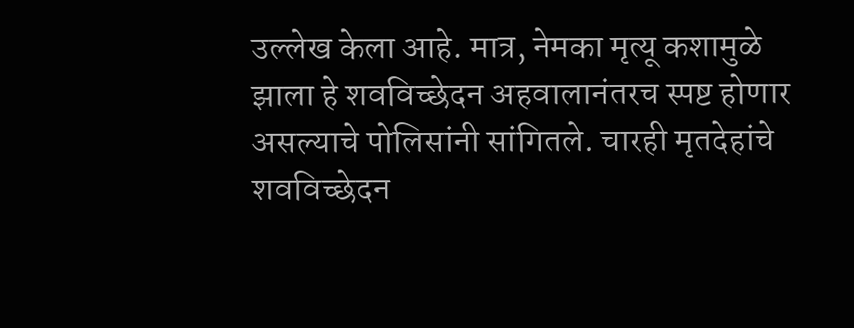उल्लेख केला आहे. मात्र, नेमका मृत्यू कशामुळे झाला हे शवविच्छेदन अहवालानंतरच स्पष्ट होणार असल्याचे पोलिसांनी सांगितले. चारही मृतदेहांचे शवविच्छेदन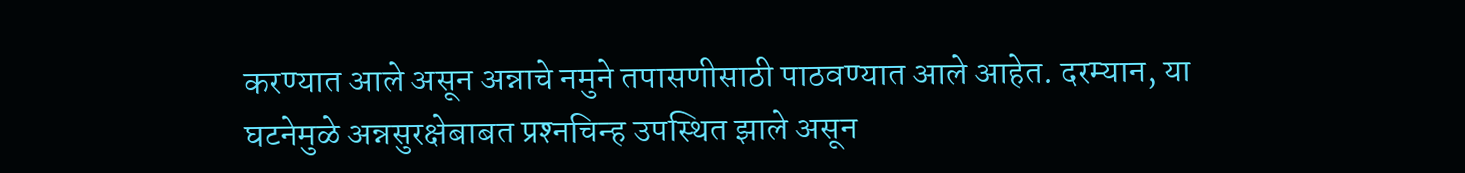करण्यात आले असून अन्नाचे नमुने तपासणीसाठी पाठवण्यात आले आहेत. दरम्यान, या घटनेमुळे अन्नसुरक्षेबाबत प्रश्‍नचिन्ह उपस्थित झाले असून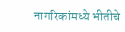नागरिकांमध्ये भीतीचे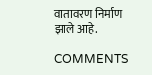वातावरण निर्माण झाले आहे.

COMMENTS